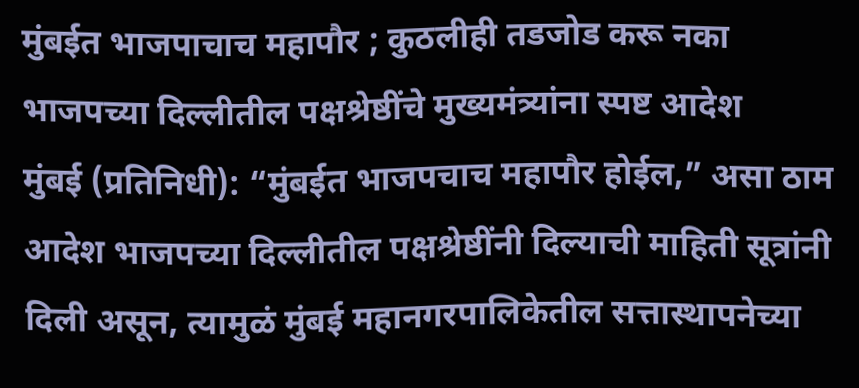मुंबईत भाजपाचाच महापौर ; कुठलीही तडजोड करू नका
भाजपच्या दिल्लीतील पक्षश्रेष्ठींचे मुख्यमंत्र्यांना स्पष्ट आदेश
मुंबई (प्रतिनिधी): “मुंबईत भाजपचाच महापौर होईल,” असा ठाम आदेश भाजपच्या दिल्लीतील पक्षश्रेष्ठींनी दिल्याची माहिती सूत्रांनी दिली असून, त्यामुळं मुंबई महानगरपालिकेतील सत्तास्थापनेच्या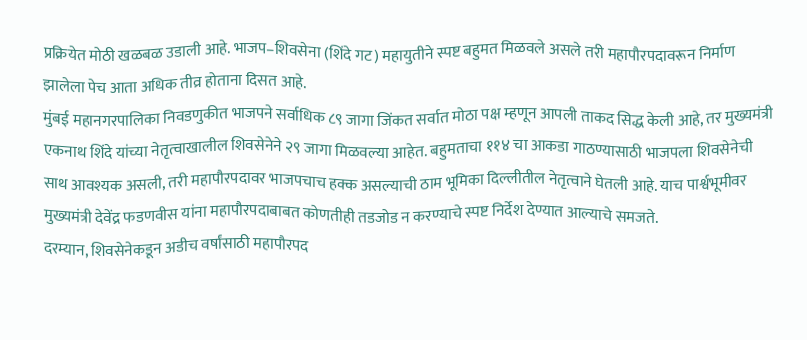प्रक्रियेत मोठी खळबळ उडाली आहे. भाजप–शिवसेना (शिंदे गट) महायुतीने स्पष्ट बहुमत मिळवले असले तरी महापौरपदावरून निर्माण झालेला पेच आता अधिक तीव्र होताना दिसत आहे.
मुंबई महानगरपालिका निवडणुकीत भाजपने सर्वाधिक ८९ जागा जिंकत सर्वात मोठा पक्ष म्हणून आपली ताकद सिद्ध केली आहे, तर मुख्यमंत्री एकनाथ शिंदे यांच्या नेतृत्वाखालील शिवसेनेने २९ जागा मिळवल्या आहेत. बहुमताचा ११४ चा आकडा गाठण्यासाठी भाजपला शिवसेनेची साथ आवश्यक असली, तरी महापौरपदावर भाजपचाच हक्क असल्याची ठाम भूमिका दिल्लीतील नेतृत्वाने घेतली आहे. याच पार्श्वभूमीवर मुख्यमंत्री देवेंद्र फडणवीस यांना महापौरपदाबाबत कोणतीही तडजोड न करण्याचे स्पष्ट निर्देश देण्यात आल्याचे समजते.
दरम्यान, शिवसेनेकडून अडीच वर्षांसाठी महापौरपद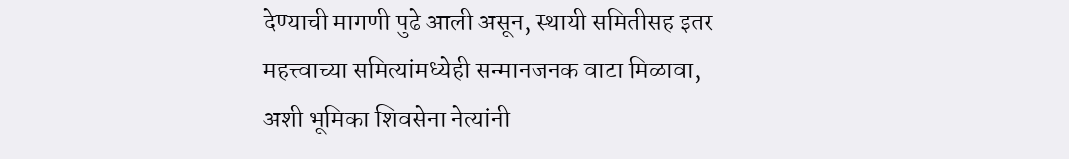देण्याची मागणी पुढे आली असून, स्थायी समितीसह इतर महत्त्वाच्या समित्यांमध्येही सन्मानजनक वाटा मिळावा, अशी भूमिका शिवसेना नेत्यांनी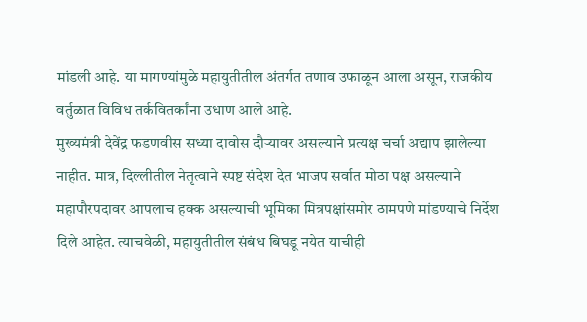मांडली आहे. या मागण्यांमुळे महायुतीतील अंतर्गत तणाव उफाळून आला असून, राजकीय वर्तुळात विविध तर्कवितर्कांना उधाण आले आहे.
मुख्यमंत्री देवेंद्र फडणवीस सध्या दावोस दौऱ्यावर असल्याने प्रत्यक्ष चर्चा अद्याप झालेल्या नाहीत. मात्र, दिल्लीतील नेतृत्वाने स्पष्ट संदेश देत भाजप सर्वात मोठा पक्ष असल्याने महापौरपदावर आपलाच हक्क असल्याची भूमिका मित्रपक्षांसमोर ठामपणे मांडण्याचे निर्देश दिले आहेत. त्याचवेळी, महायुतीतील संबंध बिघडू नयेत याचीही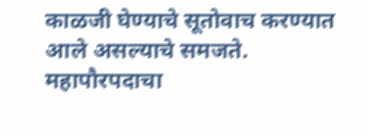काळजी घेण्याचे सूतोवाच करण्यात आले असल्याचे समजते.
महापौरपदाचा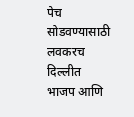पेच सोडवण्यासाठी लवकरच दिल्लीत भाजप आणि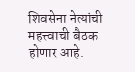शिवसेना नेत्यांची महत्त्वाची बैठक होणार आहे.